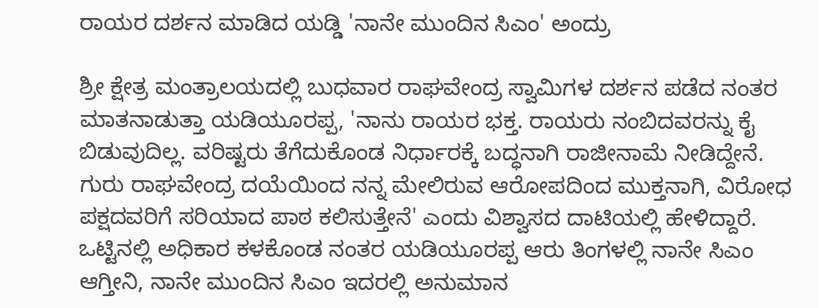ರಾಯರ ದರ್ಶನ ಮಾಡಿದ ಯಡ್ಡಿ 'ನಾನೇ ಮುಂದಿನ ಸಿಎಂ' ಅಂದ್ರು

ಶ್ರೀ ಕ್ಷೇತ್ರ ಮಂತ್ರಾಲಯದಲ್ಲಿ ಬುಧವಾರ ರಾಘವೇಂದ್ರ ಸ್ವಾಮಿಗಳ ದರ್ಶನ ಪಡೆದ ನಂತರ ಮಾತನಾಡುತ್ತಾ ಯಡಿಯೂರಪ್ಪ, 'ನಾನು ರಾಯರ ಭಕ್ತ. ರಾಯರು ನಂಬಿದವರನ್ನು ಕೈ ಬಿಡುವುದಿಲ್ಲ. ವರಿಷ್ಟರು ತೆಗೆದುಕೊಂಡ ನಿರ್ಧಾರಕ್ಕೆ ಬದ್ಧನಾಗಿ ರಾಜೀನಾಮೆ ನೀಡಿದ್ದೇನೆ.
ಗುರು ರಾಘವೇಂದ್ರ ದಯೆಯಿಂದ ನನ್ನ ಮೇಲಿರುವ ಆರೋಪದಿಂದ ಮುಕ್ತನಾಗಿ, ವಿರೋಧ ಪಕ್ಷದವರಿಗೆ ಸರಿಯಾದ ಪಾಠ ಕಲಿಸುತ್ತೇನೆ' ಎಂದು ವಿಶ್ವಾಸದ ದಾಟಿಯಲ್ಲಿ ಹೇಳಿದ್ದಾರೆ.
ಒಟ್ಟಿನಲ್ಲಿ ಅಧಿಕಾರ ಕಳಕೊಂಡ ನಂತರ ಯಡಿಯೂರಪ್ಪ ಆರು ತಿಂಗಳಲ್ಲಿ ನಾನೇ ಸಿಎಂ ಆಗ್ತೀನಿ, ನಾನೇ ಮುಂದಿನ ಸಿಎಂ ಇದರಲ್ಲಿ ಅನುಮಾನ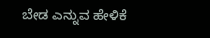ಬೇಡ ಎನ್ನುವ ಹೇಳಿಕೆ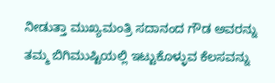ನೀಡುತ್ತಾ ಮುಖ್ಯಮಂತ್ರಿ ಸದಾನಂದ ಗೌಡ ಅವರನ್ನು ತಮ್ಮ ಬಿಗಿಮುಷ್ಟಿಯಲ್ಲಿ ಇಟ್ಟುಕೊಳ್ಳುವ ಕೆಲಸವನ್ನು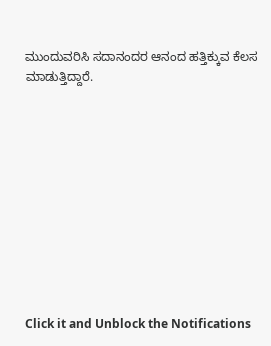ಮುಂದುವರಿಸಿ ಸದಾನಂದರ ಆನಂದ ಹತ್ತಿಕ್ಕುವ ಕೆಲಸ ಮಾಡುತ್ತಿದ್ದಾರೆ.











Click it and Unblock the Notifications